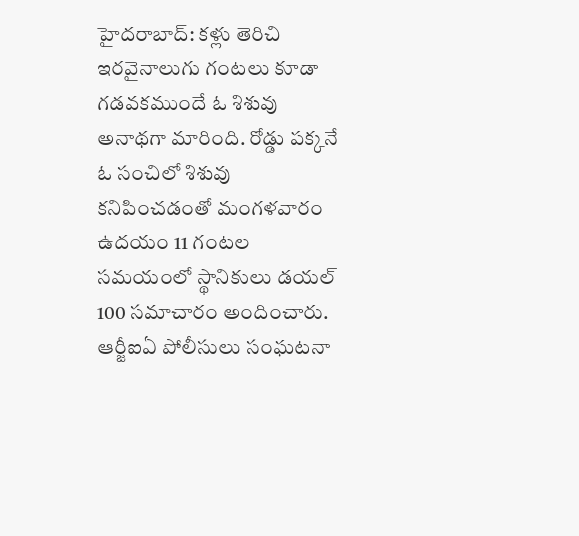హైదరాబాద్: కళ్లు తెరిచి ఇరవైనాలుగు గంటలు కూడా గడవకముందే ఓ శిశువు అనాథగా మారింది. రోడ్డు పక్కనే ఓ సంచిలో శిశువు కనిపించడంతో మంగళవారం ఉదయం 11 గంటల సమయంలో స్థానికులు డయల్ 100 సమాచారం అందించారు. ఆర్జీఐఏ పోలీసులు సంఘటనా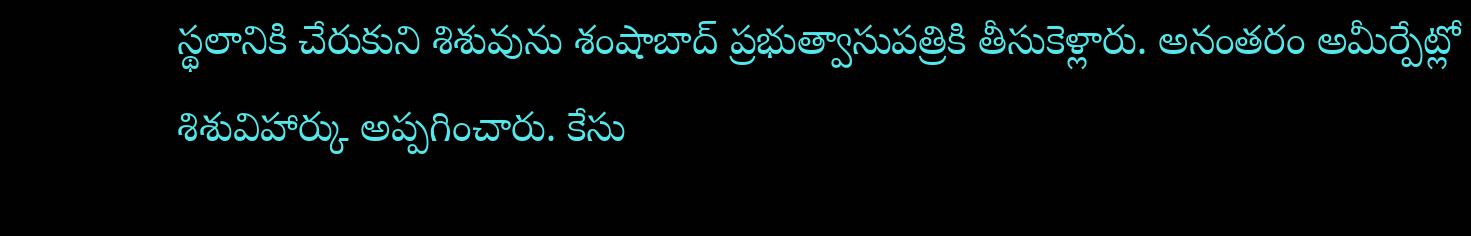స్థలానికి చేరుకుని శిశువును శంషాబాద్ ప్రభుత్వాసుపత్రికి తీసుకెళ్లారు. అనంతరం అమీర్పేట్లో శిశువిహార్కు అప్పగించారు. కేసు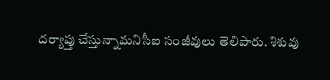దర్యాప్తు చేస్తున్నామనిసీఐ సంజీవులు తెలిపారు. శిశువు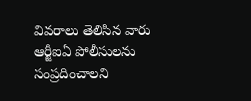వివరాలు తెలిసిన వారు ఆర్జీఐఏ పోలీసులను సంప్రదించాలని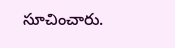సూచించారు.